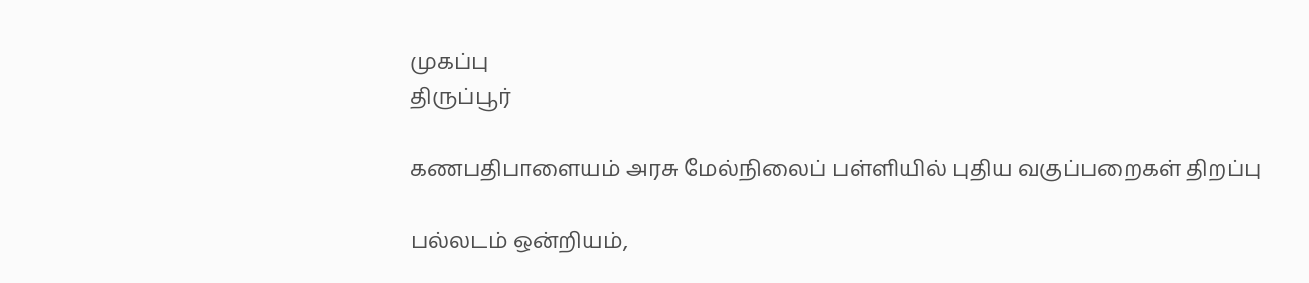முகப்பு
திருப்பூர்

கணபதிபாளையம் அரசு மேல்நிலைப் பள்ளியில் புதிய வகுப்பறைகள் திறப்பு

பல்லடம் ஒன்றியம்,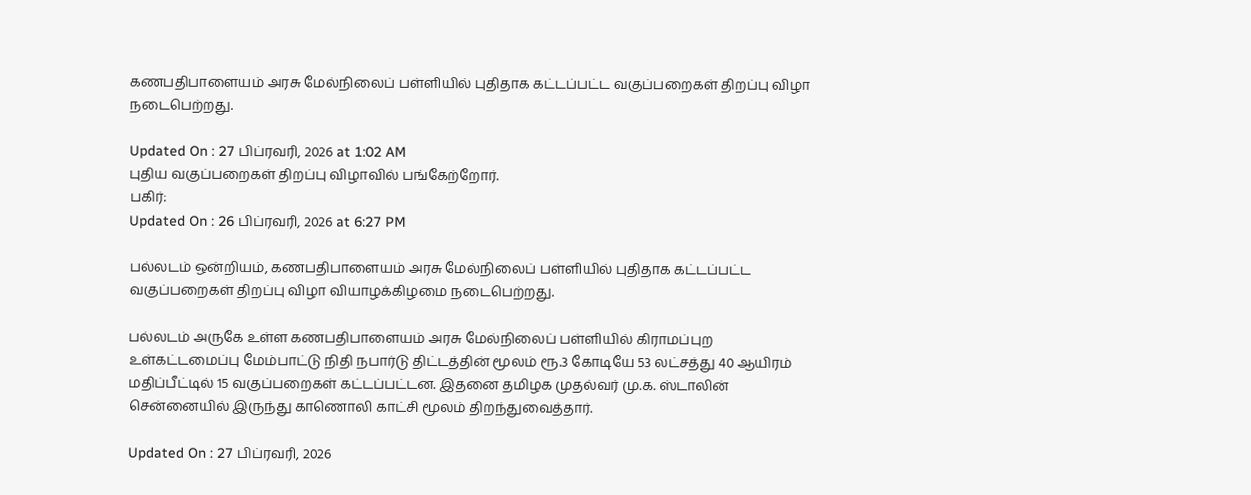கணபதிபாளையம் அரசு மேல்நிலைப் பள்ளியில் புதிதாக கட்டப்பட்ட வகுப்பறைகள் திறப்பு விழா நடைபெற்றது.

Updated On : 27 பிப்ரவரி, 2026 at 1:02 AM
புதிய வகுப்பறைகள் திறப்பு விழாவில் பங்கேற்றோர்.
பகிர்:
Updated On : 26 பிப்ரவரி, 2026 at 6:27 PM

பல்லடம் ஒன்றியம், கணபதிபாளையம் அரசு மேல்நிலைப் பள்ளியில் புதிதாக கட்டப்பட்ட வகுப்பறைகள் திறப்பு விழா வியாழக்கிழமை நடைபெற்றது.

பல்லடம் அருகே உள்ள கணபதிபாளையம் அரசு மேல்நிலைப் பள்ளியில் கிராமப்புற உள்கட்டமைப்பு மேம்பாட்டு நிதி நபார்டு திட்டத்தின் மூலம் ரூ.3 கோடியே 53 லட்சத்து 40 ஆயிரம் மதிப்பீட்டில் 15 வகுப்பறைகள் கட்டப்பட்டன. இதனை தமிழக முதல்வர் மு.க. ஸ்டாலின் சென்னையில் இருந்து காணொலி காட்சி மூலம் திறந்துவைத்தார்.

Updated On : 27 பிப்ரவரி, 2026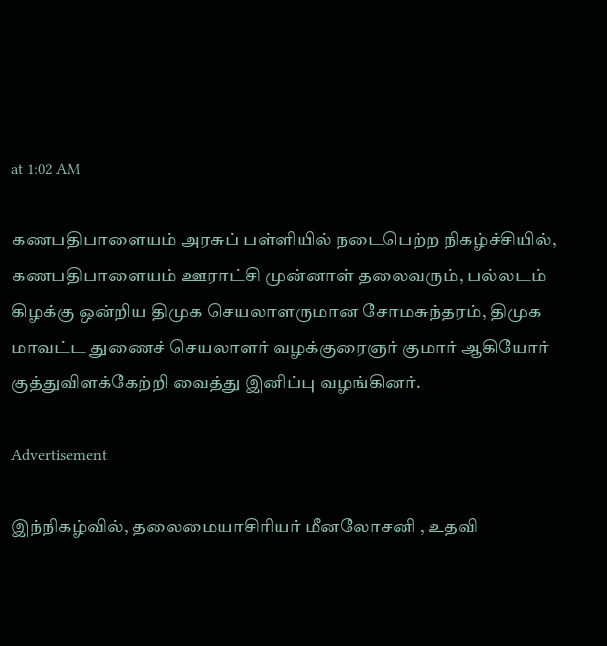at 1:02 AM

கணபதிபாளையம் அரசுப் பள்ளியில் நடைபெற்ற நிகழ்ச்சியில், கணபதிபாளையம் ஊராட்சி முன்னாள் தலைவரும், பல்லடம் கிழக்கு ஒன்றிய திமுக செயலாளருமான சோமசுந்தரம், திமுக மாவட்ட துணைச் செயலாளர் வழக்குரைஞர் குமார் ஆகியோர் குத்துவிளக்கேற்றி வைத்து இனிப்பு வழங்கினர்.

Advertisement

இந்நிகழ்வில், தலைமையாசிரியர் மீனலோசனி , உதவி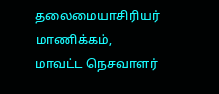தலைமையாசிரியர் மாணிக்கம், மாவட்ட நெசவாளர்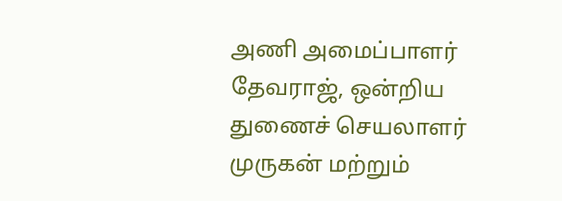அணி அமைப்பாளர் தேவராஜ், ஒன்றிய துணைச் செயலாளர் முருகன் மற்றும்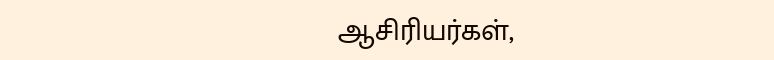ஆசிரியர்கள்,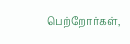பெற்றோர்கள்,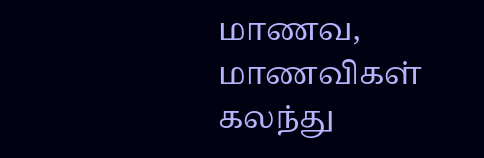மாணவ, மாணவிகள் கலந்து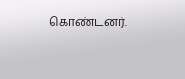கொண்டனர்.